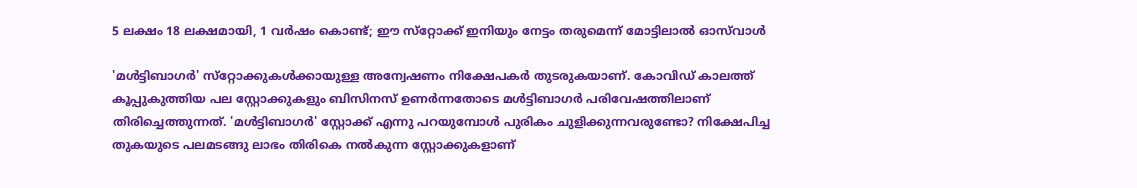5 ലക്ഷം 18 ലക്ഷമായി, 1 വര്‍ഷം കൊണ്ട്; ഈ സ്‌റ്റോക്ക് ഇനിയും നേട്ടം തരുമെന്ന് മോട്ടിലാല്‍ ഓസ്‌വാള്‍

'മള്‍ട്ടിബാഗര്‍' സ്‌റ്റോക്കുകള്‍ക്കായുള്ള അന്വേഷണം നിക്ഷേപകര്‍ തുടരുകയാണ്. കോവിഡ് കാലത്ത് കൂപ്പുകുത്തിയ പല സ്റ്റോക്കുകളും ബിസിനസ് ഉണര്‍ന്നതോടെ മള്‍ട്ടിബാഗര്‍ പരിവേഷത്തിലാണ് തിരിച്ചെത്തുന്നത്. 'മള്‍ട്ടിബാഗര്‍' സ്റ്റോക്ക് എന്നു പറയുമ്പോള്‍ പുരികം ചുളിക്കുന്നവരുണ്ടോ? നിക്ഷേപിച്ച തുകയുടെ പലമടങ്ങു ലാഭം തിരികെ നല്‍കുന്ന സ്റ്റോക്കുകളാണ്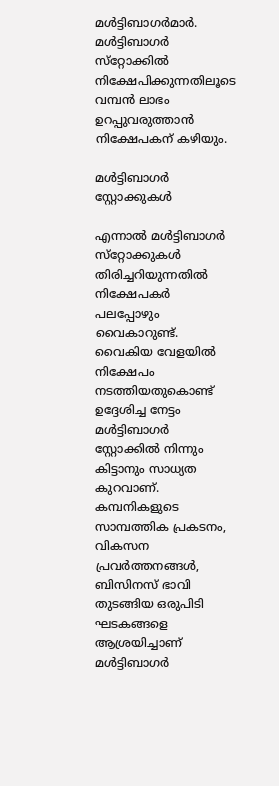മള്‍ട്ടിബാഗര്‍മാര്‍. മള്‍ട്ടിബാഗര്‍ സ്‌റ്റോക്കില്‍ നിക്ഷേപിക്കുന്നതിലൂടെ വമ്പന്‍ ലാഭം ഉറപ്പുവരുത്താന്‍ നിക്ഷേപകന് കഴിയും.

മൾട്ടിബാഗർ സ്റ്റോക്കുകൾ

എന്നാല്‍ മള്‍ട്ടിബാഗര്‍ സ്‌റ്റോക്കുകള്‍ തിരിച്ചറിയുന്നതില്‍ നിക്ഷേപകര്‍ പലപ്പോഴും വൈകാറുണ്ട്. വൈകിയ വേളയില്‍ നിക്ഷേപം നടത്തിയതുകൊണ്ട് ഉദ്ദേശിച്ച നേട്ടം മള്‍ട്ടിബാഗര്‍ സ്റ്റോക്കില്‍ നിന്നും കിട്ടാനും സാധ്യത കുറവാണ്. കമ്പനികളുടെ സാമ്പത്തിക പ്രകടനം, വികസന പ്രവര്‍ത്തനങ്ങള്‍, ബിസിനസ് ഭാവി തുടങ്ങിയ ഒരുപിടി ഘടകങ്ങളെ ആശ്രയിച്ചാണ് മള്‍ട്ടിബാഗര്‍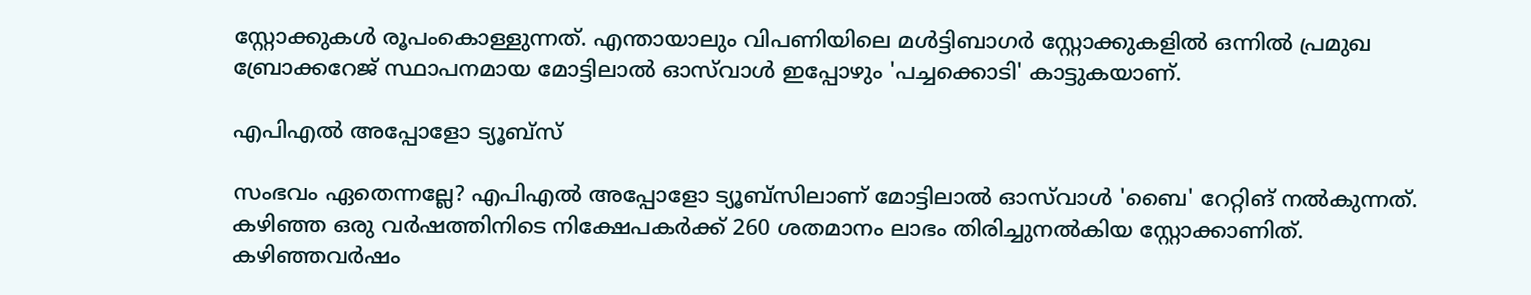സ്റ്റോക്കുകള്‍ രൂപംകൊള്ളുന്നത്. എന്തായാലും വിപണിയിലെ മള്‍ട്ടിബാഗര്‍ സ്റ്റോക്കുകളില്‍ ഒന്നില്‍ പ്രമുഖ ബ്രോക്കറേജ് സ്ഥാപനമായ മോട്ടിലാല്‍ ഓസ്‌വാള്‍ ഇപ്പോഴും 'പച്ചക്കൊടി' കാട്ടുകയാണ്.

എപിഎൽ അപ്പോളോ ട്യൂബ്സ്

സംഭവം ഏതെന്നല്ലേ? എപിഎല്‍ അപ്പോളോ ട്യൂബ്‌സിലാണ് മോട്ടിലാല്‍ ഓസ്‌വാള്‍ 'ബൈ' റേറ്റിങ് നല്‍കുന്നത്. കഴിഞ്ഞ ഒരു വര്‍ഷത്തിനിടെ നിക്ഷേപകര്‍ക്ക് 260 ശതമാനം ലാഭം തിരിച്ചുനല്‍കിയ സ്റ്റോക്കാണിത്. കഴിഞ്ഞവര്‍ഷം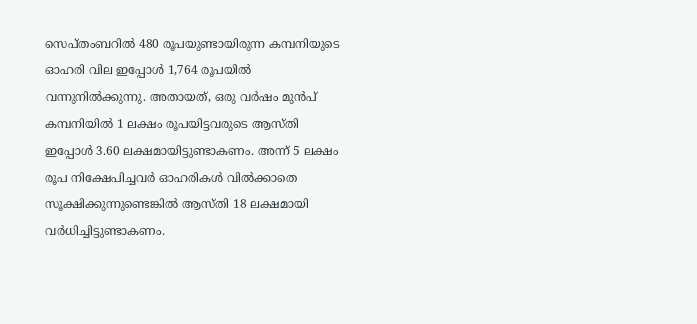സെപ്തംബറില്‍ 480 രൂപയുണ്ടായിരുന്ന കമ്പനിയുടെ ഓഹരി വില ഇപ്പോള്‍ 1,764 രൂപയില്‍ വന്നുനില്‍ക്കുന്നു. അതായത്, ഒരു വര്‍ഷം മുന്‍പ് കമ്പനിയില്‍ 1 ലക്ഷം രൂപയിട്ടവരുടെ ആസ്തി ഇപ്പോള്‍ 3.60 ലക്ഷമായിട്ടുണ്ടാകണം. അന്ന് 5 ലക്ഷം രൂപ നിക്ഷേപിച്ചവര്‍ ഓഹരികള്‍ വില്‍ക്കാതെ സൂക്ഷിക്കുന്നുണ്ടെങ്കില്‍ ആസ്തി 18 ലക്ഷമായി വര്‍ധിച്ചിട്ടുണ്ടാകണം.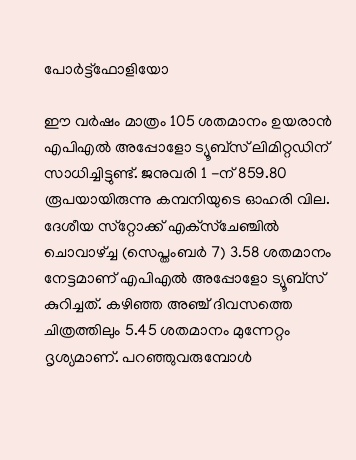പോർട്ട്ഫോളിയോ

ഈ വര്‍ഷം മാത്രം 105 ശതമാനം ഉയരാന്‍ എപിഎല്‍ അപ്പോളോ ട്യൂബ്‌സ് ലിമിറ്റഡിന് സാധിച്ചിട്ടുണ്ട്. ജനുവരി 1 -ന് 859.80 രൂപയായിരുന്നു കമ്പനിയുടെ ഓഹരി വില. ദേശീയ സ്‌റ്റോക്ക് എക്‌സ്‌ചേഞ്ചില്‍ ചൊവാഴ്ച്ച (സെപ്തംബര്‍ 7) 3.58 ശതമാനം നേട്ടമാണ് എപിഎല്‍ അപ്പോളോ ട്യൂബ്‌സ് കുറിച്ചത്. കഴിഞ്ഞ അഞ്ച് ദിവസത്തെ ചിത്രത്തിലും 5.45 ശതമാനം മുന്നേറ്റം ദൃശ്യമാണ്. പറഞ്ഞുവരുമ്പോള്‍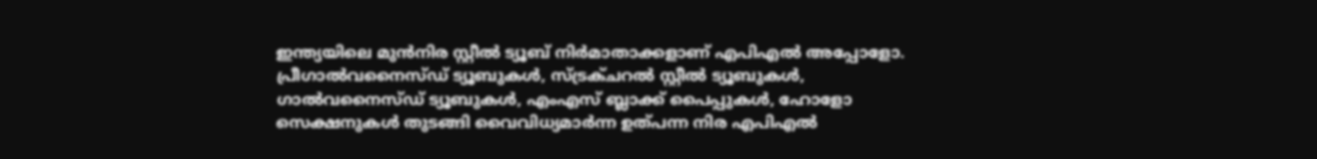ഇന്ത്യയിലെ മുന്‍നിര സ്റ്റീല്‍ ട്യൂബ് നിര്‍മാതാക്കളാണ് എപിഎല്‍ അപ്പോളോ. പ്രീഗാല്‍വനൈസ്ഡ് ട്യൂബുകള്‍, സ്ട്രക്ചറല്‍ സ്റ്റീല്‍ ട്യൂബുകള്‍, ഗാല്‍വനൈസ്ഡ് ട്യൂബുകള്‍, എംഎസ് ബ്ലാക്ക് പൈപ്പുകള്‍, ഹോളോ സെക്ഷനുകള്‍ തുടങ്ങി വൈവിധ്യമാര്‍ന്ന ഉത്പന്ന നിര എപിഎല്‍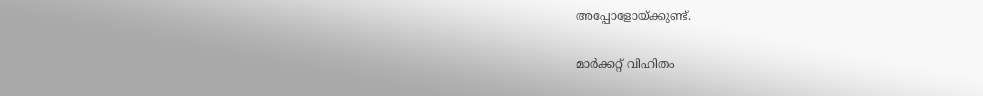അപ്പോളോയ്ക്കുണ്ട്.

മാർക്കറ്റ് വിഹിതം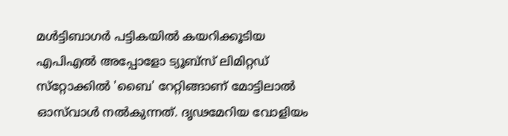മള്‍ട്ടിബാഗര്‍ പട്ടികയില്‍ കയറിക്കൂടിയ എപിഎല്‍ അപ്പോളോ ട്യൂബ്‌സ് ലിമിറ്റഡ് സ്‌റ്റോക്കില്‍ 'ബൈ' റേറ്റിങ്ങാണ് മോട്ടിലാല്‍ ഓസ്‌വാള്‍ നല്‍കുന്നത്. ദൃഢമേറിയ വോളിയം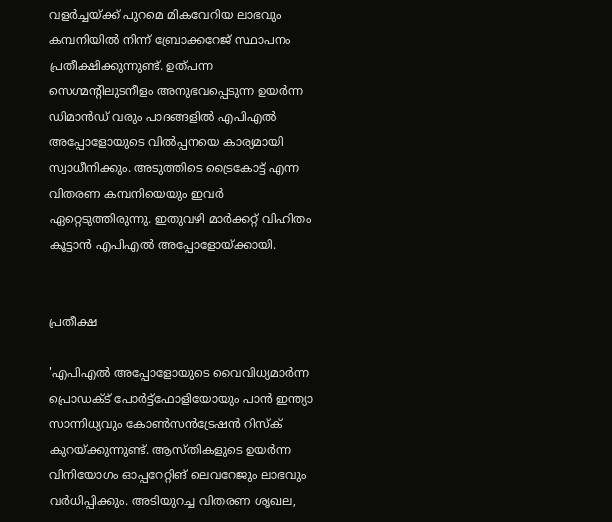വളര്‍ച്ചയ്ക്ക് പുറമെ മികവേറിയ ലാഭവും കമ്പനിയില്‍ നിന്ന് ബ്രോക്കറേജ് സ്ഥാപനം പ്രതീക്ഷിക്കുന്നുണ്ട്. ഉത്പന്ന സെഗ്മന്റിലുടനീളം അനുഭവപ്പെടുന്ന ഉയര്‍ന്ന ഡിമാന്‍ഡ് വരും പാദങ്ങളില്‍ എപിഎല്‍ അപ്പോളോയുടെ വില്‍പ്പനയെ കാര്യമായി സ്വാധീനിക്കും. അടുത്തിടെ ട്രൈകോട്ട് എന്ന വിതരണ കമ്പനിയെയും ഇവര്‍ ഏറ്റെടുത്തിരുന്നു. ഇതുവഴി മാര്‍ക്കറ്റ് വിഹിതം കൂട്ടാന്‍ എപിഎല്‍ അപ്പോളോയ്ക്കായി.


പ്രതീക്ഷ

'എപിഎല്‍ അപ്പോളോയുടെ വൈവിധ്യമാര്‍ന്ന പ്രൊഡക്ട് പോര്‍ട്ട്‌ഫോളിയോയും പാന്‍ ഇന്ത്യാ സാന്നിധ്യവും കോണ്‍സന്‍ട്രേഷന്‍ റിസ്‌ക് കുറയ്ക്കുന്നുണ്ട്. ആസ്തികളുടെ ഉയര്‍ന്ന വിനിയോഗം ഓപ്പറേറ്റിങ് ലെവറേജും ലാഭവും വര്‍ധിപ്പിക്കും. അടിയുറച്ച വിതരണ ശൃഖല,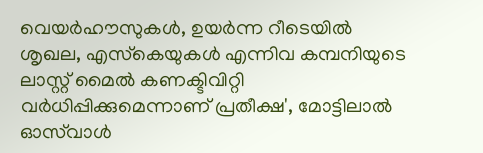വെയര്‍ഹൗസുകള്‍, ഉയര്‍ന്ന റീടെയില്‍ ശൃഖല, എസ്‌കെയുകള്‍ എന്നിവ കമ്പനിയുടെ ലാസ്റ്റ് മൈല്‍ കണക്ടിവിറ്റി വര്‍ധിപ്പിക്കുമെന്നാണ് പ്രതീക്ഷ', മോട്ടിലാല്‍ ഓസ്‌വാള്‍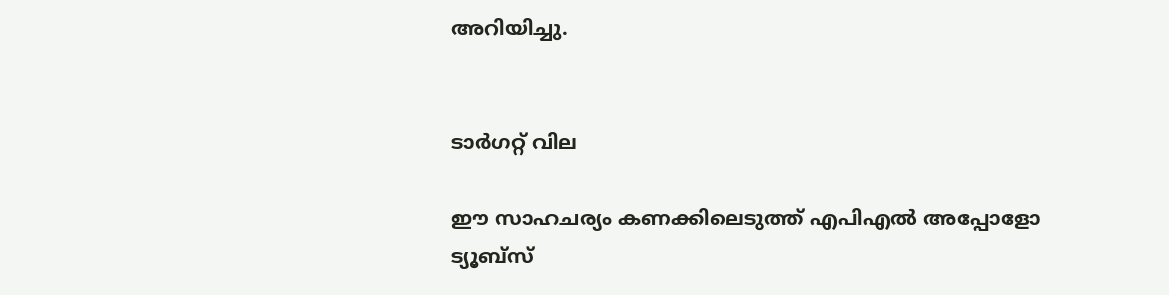അറിയിച്ചു.


ടാർഗറ്റ് വില

ഈ സാഹചര്യം കണക്കിലെടുത്ത് എപിഎല്‍ അപ്പോളോ ട്യൂബ്‌സ്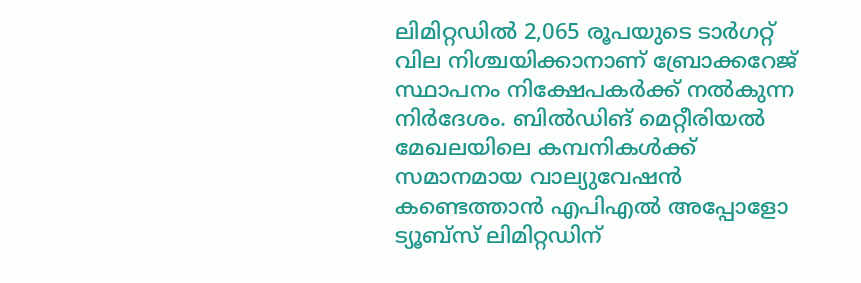ലിമിറ്റഡില്‍ 2,065 രൂപയുടെ ടാര്‍ഗറ്റ് വില നിശ്ചയിക്കാനാണ് ബ്രോക്കറേജ് സ്ഥാപനം നിക്ഷേപകര്‍ക്ക് നല്‍കുന്ന നിര്‍ദേശം. ബില്‍ഡിങ് മെറ്റീരിയല്‍ മേഖലയിലെ കമ്പനികള്‍ക്ക് സമാനമായ വാല്യുവേഷന്‍ കണ്ടെത്താന്‍ എപിഎല്‍ അപ്പോളോ ട്യൂബ്‌സ് ലിമിറ്റഡിന്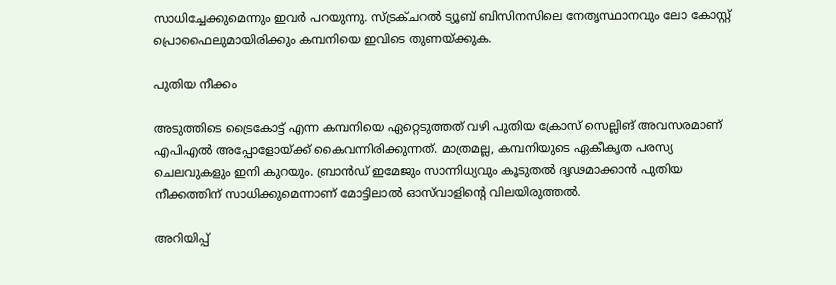സാധിച്ചേക്കുമെന്നും ഇവര്‍ പറയുന്നു. സ്ട്രക്ചറല്‍ ട്യൂബ് ബിസിനസിലെ നേതൃസ്ഥാനവും ലോ കോസ്റ്റ് പ്രൊഫൈലുമായിരിക്കും കമ്പനിയെ ഇവിടെ തുണയ്ക്കുക.

പുതിയ നീക്കം

അടുത്തിടെ ട്രൈകോട്ട് എന്ന കമ്പനിയെ ഏറ്റെടുത്തത് വഴി പുതിയ ക്രോസ് സെല്ലിങ് അവസരമാണ് എപിഎല്‍ അപ്പോളോയ്ക്ക് കൈവന്നിരിക്കുന്നത്. മാത്രമല്ല, കമ്പനിയുടെ ഏകീകൃത പരസ്യ ചെലവുകളും ഇനി കുറയും. ബ്രാന്‍ഡ് ഇമേജും സാന്നിധ്യവും കൂടുതല്‍ ദൃഢമാക്കാന്‍ പുതിയ നീക്കത്തിന് സാധിക്കുമെന്നാണ് മോട്ടിലാല്‍ ഓസ്‌വാളിന്റെ വിലയിരുത്തല്‍.

അറിയിപ്പ്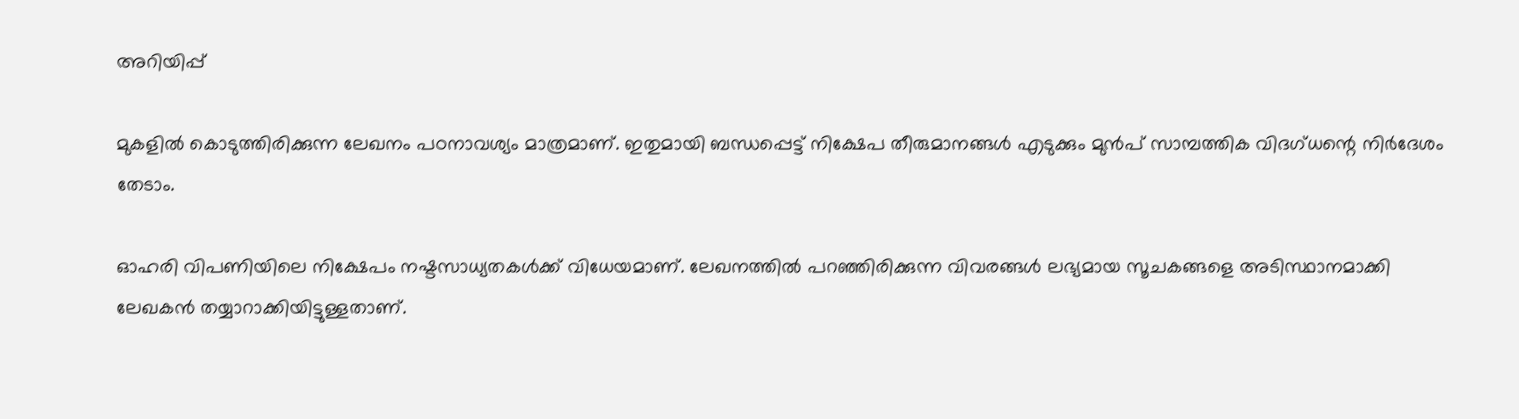അറിയിപ്പ്

മുകളില്‍ കൊടുത്തിരിക്കുന്ന ലേഖനം പഠനാവശ്യം മാത്രമാണ്. ഇതുമായി ബന്ധപ്പെട്ട് നിക്ഷേപ തീരുമാനങ്ങള്‍ എടുക്കും മുന്‍പ് സാമ്പത്തിക വിദഗ്ധന്റെ നിര്‍ദേശം തേടാം.

ഓഹരി വിപണിയിലെ നിക്ഷേപം നഷ്ടസാധ്യതകള്‍ക്ക് വിധേയമാണ്. ലേഖനത്തില്‍ പറഞ്ഞിരിക്കുന്ന വിവരങ്ങള്‍ ലഭ്യമായ സൂചകങ്ങളെ അടിസ്ഥാനമാക്കി ലേഖകന്‍ തയ്യാറാക്കിയിട്ടുള്ളതാണ്.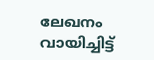ലേഖനം വായിച്ചിട്ട്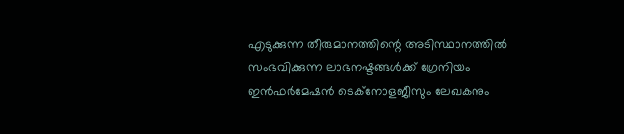എടുക്കുന്ന തീരുമാനത്തിന്റെ അടിസ്ഥാനത്തില്‍ സംഭവിക്കുന്ന ലാഭനഷ്ടങ്ങള്‍ക്ക് ഗ്രേനിയം ഇന്‍ഫര്‍മേഷന്‍ ടെക്നോളജീസും ലേഖകനും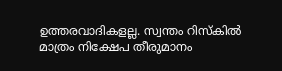ഉത്തരവാദികളല്ല. സ്വന്തം റിസ്‌കില്‍ മാത്രം നിക്ഷേപ തീരുമാനം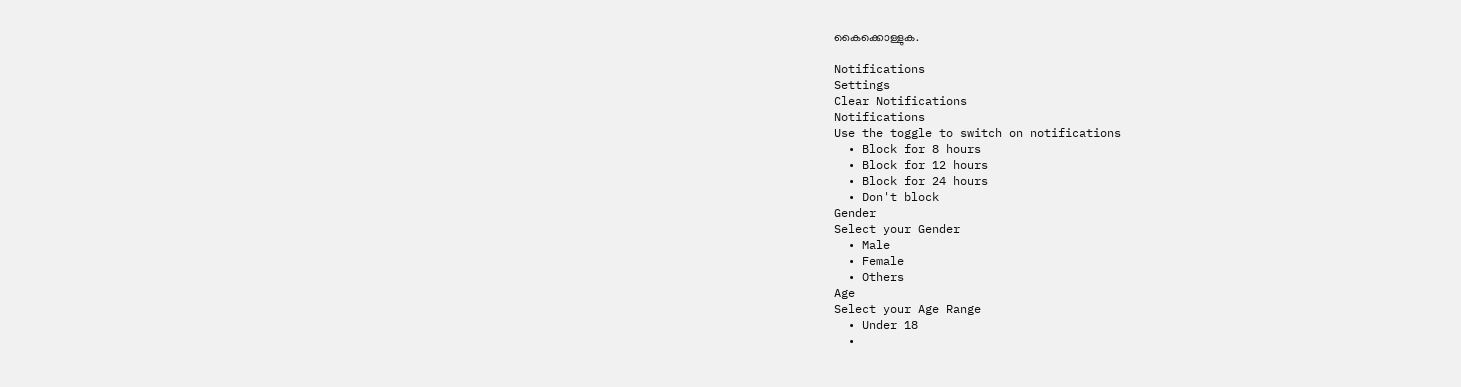കൈക്കൊള്ളുക.

Notifications
Settings
Clear Notifications
Notifications
Use the toggle to switch on notifications
  • Block for 8 hours
  • Block for 12 hours
  • Block for 24 hours
  • Don't block
Gender
Select your Gender
  • Male
  • Female
  • Others
Age
Select your Age Range
  • Under 18
  •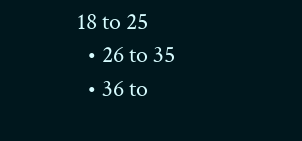18 to 25
  • 26 to 35
  • 36 to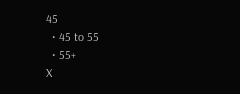45
  • 45 to 55
  • 55+
X